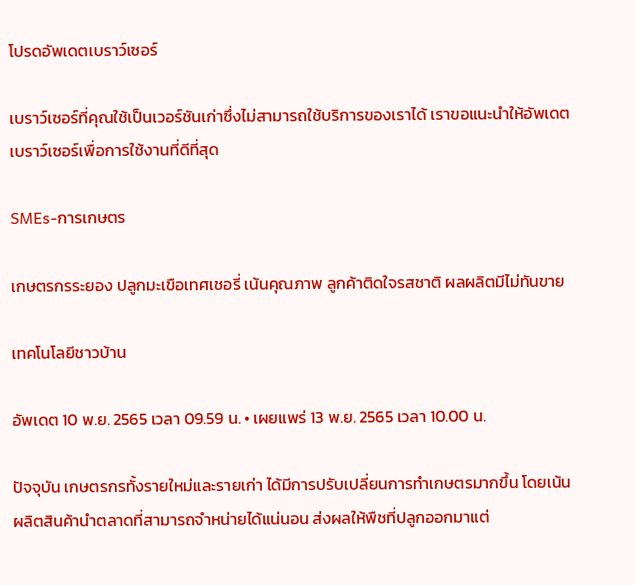โปรดอัพเดตเบราว์เซอร์

เบราว์เซอร์ที่คุณใช้เป็นเวอร์ชันเก่าซึ่งไม่สามารถใช้บริการของเราได้ เราขอแนะนำให้อัพเดตเบราว์เซอร์เพื่อการใช้งานที่ดีที่สุด

SMEs-การเกษตร

เกษตรกรระยอง ปลูกมะเขือเทศเชอรี่ เน้นคุณภาพ ลูกค้าติดใจรสชาติ ผลผลิตมีไม่ทันขาย

เทคโนโลยีชาวบ้าน

อัพเดต 10 พ.ย. 2565 เวลา 09.59 น. • เผยแพร่ 13 พ.ย. 2565 เวลา 10.00 น.

ปัจจุบัน เกษตรกรทั้งรายใหม่และรายเก่า ได้มีการปรับเปลี่ยนการทำเกษตรมากขึ้น โดยเน้นผลิตสินค้านำตลาดที่สามารถจำหน่ายได้แน่นอน ส่งผลให้พืชที่ปลูกออกมาแต่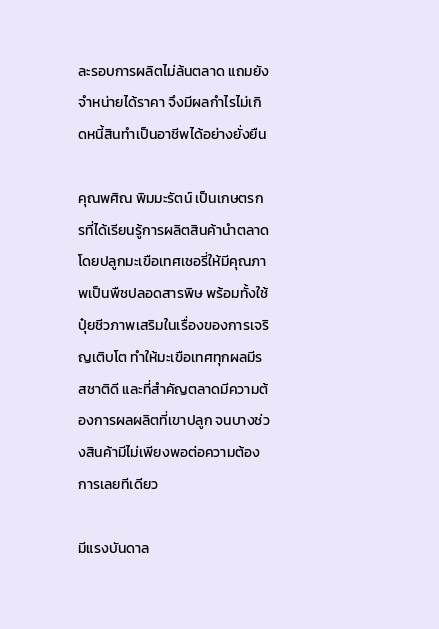ละรอบการผลิตไม่ล้นตลาด แถมยังจำหน่ายได้ราคา จึงมีผลกำไรไม่เกิดหนี้สินทำเป็นอาชีพได้อย่างยั่งยืน

คุณพศิณ พิมมะรัตน์ เป็นเกษตรกรที่ได้เรียนรู้การผลิตสินค้านำตลาด โดยปลูกมะเขือเทศเชอรี่ให้มีคุณภาพเป็นพืชปลอดสารพิษ พร้อมทั้งใช้ปุ๋ยชีวภาพเสริมในเรื่องของการเจริญเติบโต ทำให้มะเขือเทศทุกผลมีรสชาติดี และที่สำคัญตลาดมีความต้องการผลผลิตที่เขาปลูก จนบางช่วงสินค้ามีไม่เพียงพอต่อความต้องการเลยทีเดียว

มีแรงบันดาล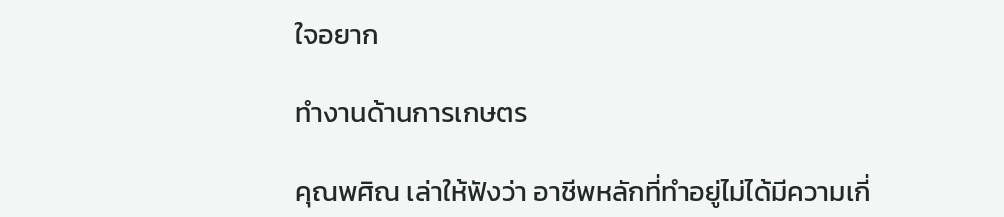ใจอยาก

ทำงานด้านการเกษตร

คุณพศิณ เล่าให้ฟังว่า อาชีพหลักที่ทำอยู่ไม่ได้มีความเกี่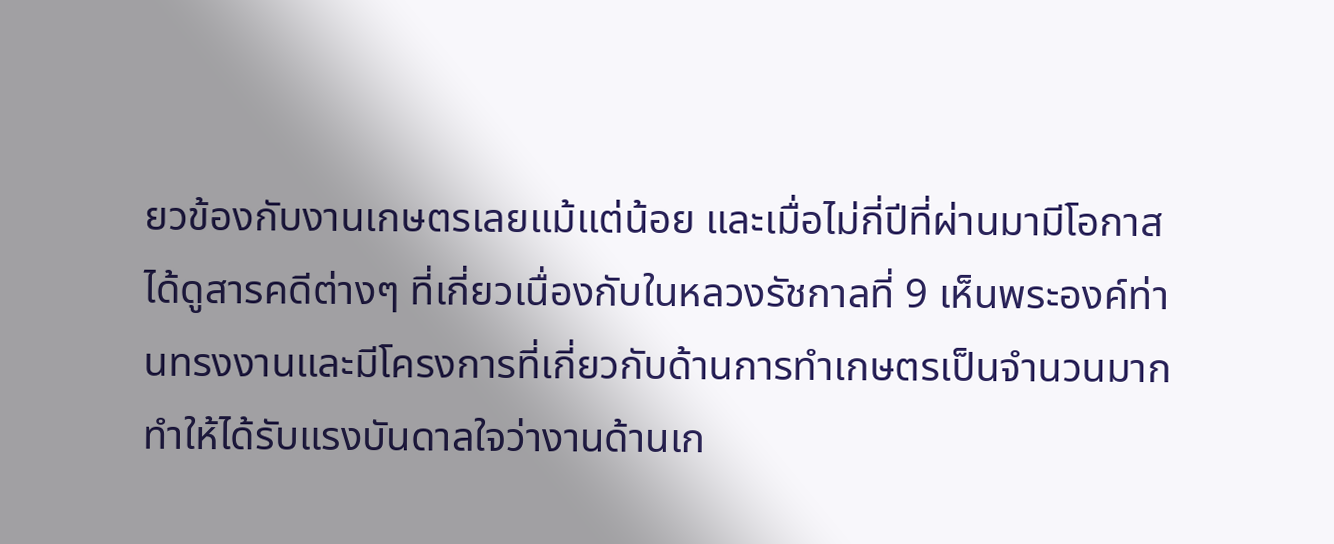ยวข้องกับงานเกษตรเลยแม้แต่น้อย และเมื่อไม่กี่ปีที่ผ่านมามีโอกาสได้ดูสารคดีต่างๆ ที่เกี่ยวเนื่องกับในหลวงรัชกาลที่ 9 เห็นพระองค์ท่านทรงงานและมีโครงการที่เกี่ยวกับด้านการทำเกษตรเป็นจำนวนมาก ทำให้ได้รับแรงบันดาลใจว่างานด้านเก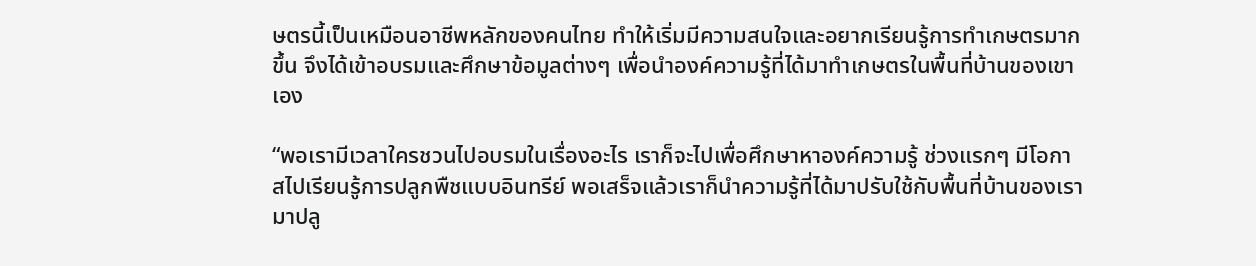ษตรนี้เป็นเหมือนอาชีพหลักของคนไทย ทำให้เริ่มมีความสนใจและอยากเรียนรู้การทำเกษตรมากขึ้น จึงได้เข้าอบรมและศึกษาข้อมูลต่างๆ เพื่อนำองค์ความรู้ที่ได้มาทำเกษตรในพื้นที่บ้านของเขาเอง

“พอเรามีเวลาใครชวนไปอบรมในเรื่องอะไร เราก็จะไปเพื่อศึกษาหาองค์ความรู้ ช่วงแรกๆ มีโอกาสไปเรียนรู้การปลูกพืชแบบอินทรีย์ พอเสร็จแล้วเราก็นำความรู้ที่ได้มาปรับใช้กับพื้นที่บ้านของเรา มาปลู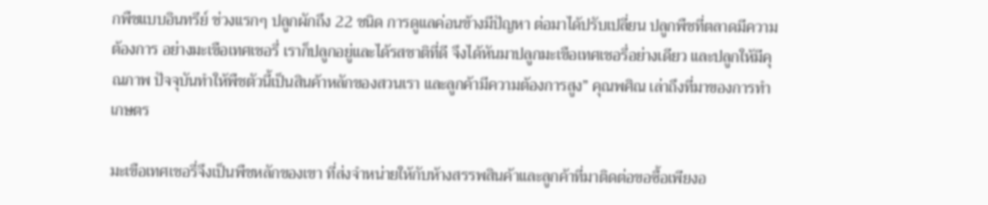กพืชแบบอินทรีย์ ช่วงแรกๆ ปลูกผักถึง 22 ชนิด การดูแลค่อนข้างมีปัญหา ต่อมาได้ปรับเปลี่ยน ปลูกพืชที่ตลาดมีความต้องการ อย่างมะเขือเทศเชอรี่ เราก็ปลูกอยู่และได้รสชาติที่ดี จึงได้หันมาปลูกมะเขือเทศเชอรี่อย่างเดียว และปลูกให้มีคุณภาพ ปัจจุบันทำให้พืชตัวนี้เป็นสินค้าหลักของสวนเรา และลูกค้ามีความต้องการสูง” คุณพศิณ เล่าถึงที่มาของการทำเกษตร

มะเขือเทศเชอรี่จึงเป็นพืชหลักของเขา ที่ส่งจำหน่ายให้กับห้างสรรพสินค้าและลูกค้าที่มาติดต่อขอซื้อเพียงอ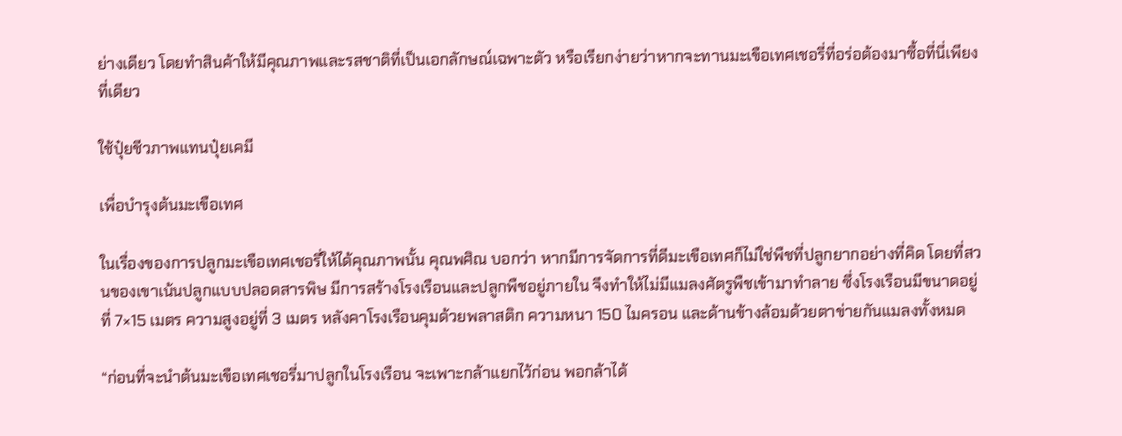ย่างเดียว โดยทำสินค้าให้มีคุณภาพและรสชาติที่เป็นเอกลักษณ์เฉพาะตัว หรือเรียกง่ายว่าหากจะทานมะเขือเทศเชอรี่ที่อร่อต้องมาซื้อที่นี่เพียงที่เดียว

ใช้ปุ๋ยชีวภาพแทนปุ๋ยเคมี

เพื่อบำรุงต้นมะเขือเทศ

ในเรื่องของการปลูกมะเขือเทศเชอรี่ให้ได้คุณภาพนั้น คุณพศิณ บอกว่า หากมีการจัดการที่ดีมะเขือเทศก็ไม่ใช่พืชที่ปลูกยากอย่างที่คิด โดยที่สวนของเขาเน้นปลูกแบบปลอดสารพิษ มีการสร้างโรงเรือนและปลูกพืชอยู่ภายใน จึงทำให้ไม่มีแมลงศัตรูพืชเข้ามาทำลาย ซึ่งโรงเรือนมีขนาดอยู่ที่ 7×15 เมตร ความสูงอยู่ที่ 3 เมตร หลังคาโรงเรือนคุมด้วยพลาสติก ความหนา 150 ไมครอน และด้านข้างล้อมด้วยตาข่ายกันแมลงทั้งหมด

“ก่อนที่จะนำต้นมะเขือเทศเชอรี่มาปลูกในโรงเรือน จะเพาะกล้าแยกไว้ก่อน พอกล้าได้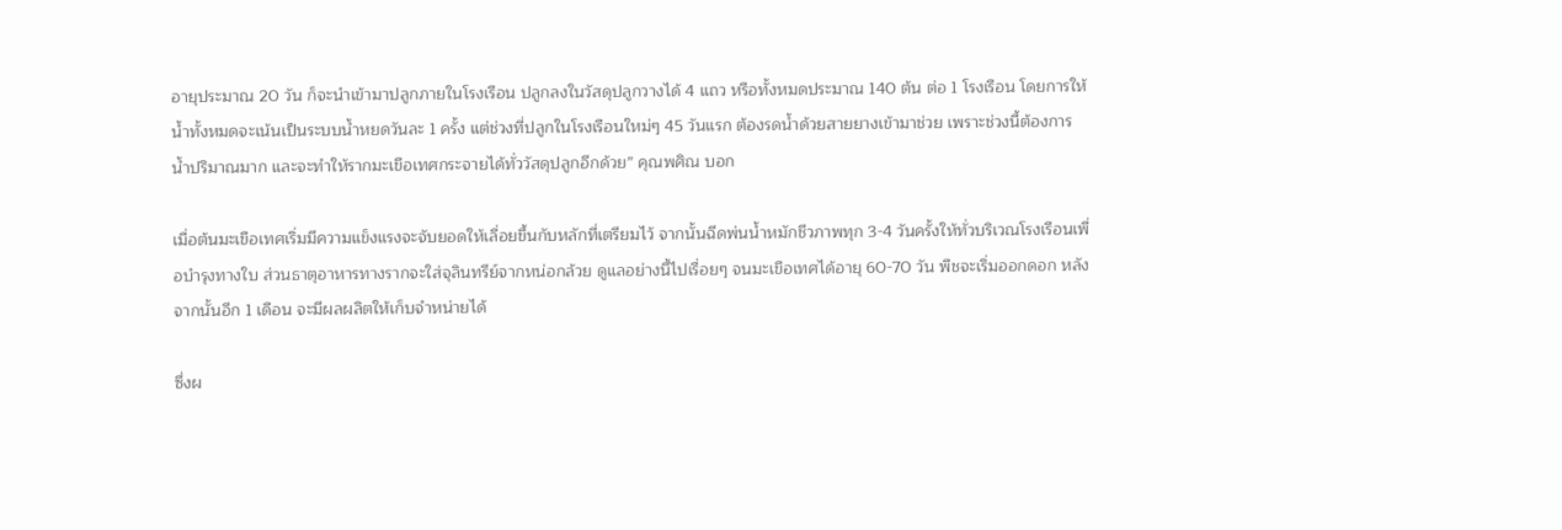อายุประมาณ 20 วัน ก็จะนำเข้ามาปลูกภายในโรงเรือน ปลูกลงในวัสดุปลูกวางได้ 4 แถว หรือทั้งหมดประมาณ 140 ต้น ต่อ 1 โรงเรือน โดยการให้น้ำทั้งหมดจะเน้นเป็นระบบน้ำหยดวันละ 1 ครั้ง แต่ช่วงที่ปลูกในโรงเรือนใหม่ๆ 45 วันแรก ต้องรดน้ำด้วยสายยางเข้ามาช่วย เพราะช่วงนี้ต้องการน้ำปริมาณมาก และจะทำให้รากมะเขือเทศกระจายได้ทั่ววัสดุปลูกอีกด้วย” คุณพศิณ บอก

เมื่อต้นมะเขือเทศเริ่มมีความแข็งแรงจะจับยอดให้เลื่อยขึ้นกับหลักที่เตรียมไว้ จากนั้นฉีดพ่นน้ำหมักชีวภาพทุก 3-4 วันครั้งให้ทั่วบริเวณโรงเรือนเพื่อบำรุงทางใบ ส่วนธาตุอาหารทางรากจะใส่จุลินทรีย์จากหน่อกล้วย ดูแลอย่างนี้ไปเรื่อยๆ จนมะเขือเทศได้อายุ 60-70 วัน พืชจะเริ่มออกดอก หลังจากนั้นอีก 1 เดือน จะมีผลผลิตให้เก็บจำหน่ายได้

ซึ่งผ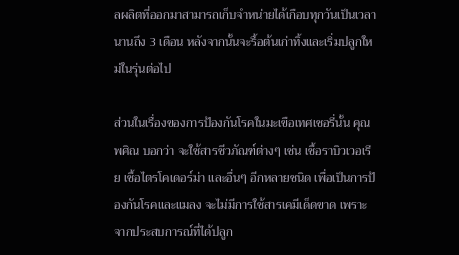ลผลิตที่ออกมาสามารถเก็บจำหน่ายได้เกือบทุกวันเป็นเวลานานถึง 3 เดือน หลังจากนั้นจะรื้อต้นเก่าทิ้งและเริ่มปลูกใหม่ในรุ่นต่อไป

ส่วนในเรื่องของการป้องกันโรคในมะเขือเทศเชอรี่นั้น คุณพศิณ บอกว่า จะใช้สารชีวภัณฑ์ต่างๆ เช่น เชื้อราบิวเวอเรีย เชื้อไตรโคเดอร์ม่า และอื่นๆ อีกหลายชนิด เพื่อเป็นการป้องกันโรคและแมลง จะไม่มีการใช้สารเคมีเด็ดขาด เพราะจากประสบการณ์ที่ได้ปลูก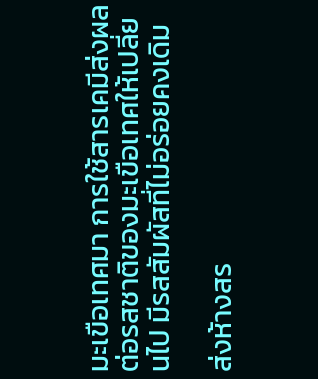มะเขือเทศมา การใช้สารเคมีส่งผลต่อรสชาติของมะเขือเทศให้เปลี่ยนไป มีรสสัมผัสที่ไม่อร่อยคงเดิม

ส่งห้างสร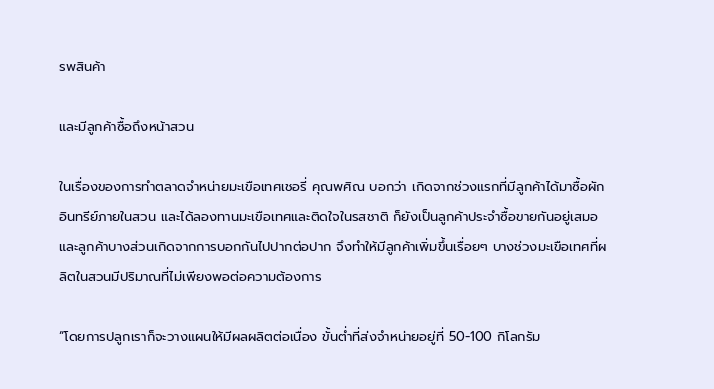รพสินค้า

และมีลูกค้าซื้อถึงหน้าสวน

ในเรื่องของการทำตลาดจำหน่ายมะเขือเทศเชอรี่ คุณพศิณ บอกว่า เกิดจากช่วงแรกที่มีลูกค้าได้มาซื้อผักอินทรีย์ภายในสวน และได้ลองทานมะเขือเทศและติดใจในรสชาติ ก็ยังเป็นลูกค้าประจำซื้อขายกันอยู่เสมอ และลูกค้าบางส่วนเกิดจากการบอกกันไปปากต่อปาก จึงทำให้มีลูกค้าเพิ่มขึ้นเรื่อยๆ บางช่วงมะเขือเทศที่ผลิตในสวนมีปริมาณที่ไม่เพียงพอต่อความต้องการ

“โดยการปลูกเราก็จะวางแผนให้มีผลผลิตต่อเนื่อง ขั้นต่ำที่ส่งจำหน่ายอยู่ที่ 50-100 กิโลกรัม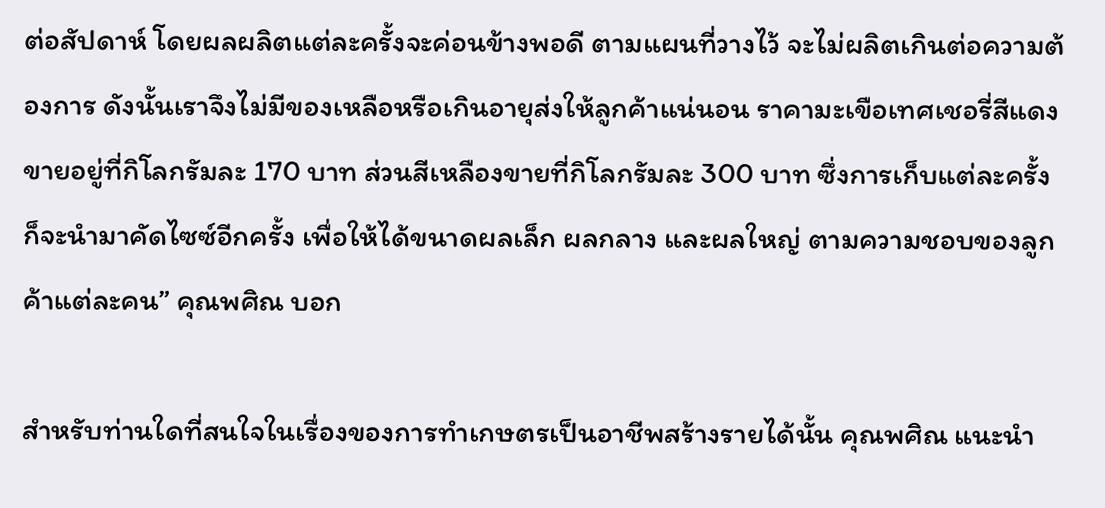ต่อสัปดาห์ โดยผลผลิตแต่ละครั้งจะค่อนข้างพอดี ตามแผนที่วางไว้ จะไม่ผลิตเกินต่อความต้องการ ดังนั้นเราจึงไม่มีของเหลือหรือเกินอายุส่งให้ลูกค้าแน่นอน ราคามะเขือเทศเชอรี่สีแดงขายอยู่ที่กิโลกรัมละ 170 บาท ส่วนสีเหลืองขายที่กิโลกรัมละ 300 บาท ซึ่งการเก็บแต่ละครั้งก็จะนำมาคัดไซซ์อีกครั้ง เพื่อให้ได้ขนาดผลเล็ก ผลกลาง และผลใหญ่ ตามความชอบของลูกค้าแต่ละคน” คุณพศิณ บอก

สำหรับท่านใดที่สนใจในเรื่องของการทำเกษตรเป็นอาชีพสร้างรายได้นั้น คุณพศิณ แนะนำ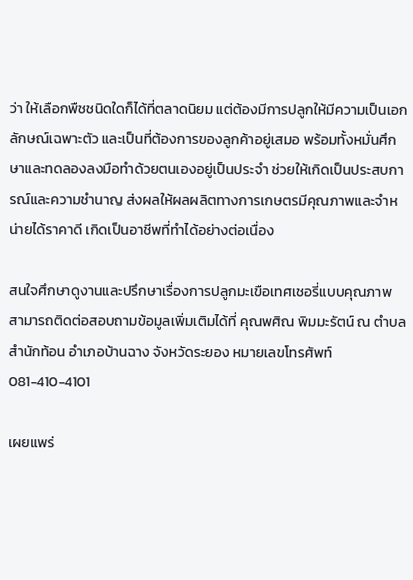ว่า ให้เลือกพืชชนิดใดก็ได้ที่ตลาดนิยม แต่ต้องมีการปลูกให้มีความเป็นเอกลักษณ์เฉพาะตัว และเป็นที่ต้องการของลูกค้าอยู่เสมอ พร้อมทั้งหมั่นศึกษาและทดลองลงมือทำด้วยตนเองอยู่เป็นประจำ ช่วยให้เกิดเป็นประสบการณ์และความชำนาญ ส่งผลให้ผลผลิตทางการเกษตรมีคุณภาพและจำหน่ายได้ราคาดี เกิดเป็นอาชีพที่ทำได้อย่างต่อเนื่อง

สนใจศึกษาดูงานและปรึกษาเรื่องการปลูกมะเขือเทศเชอรี่แบบคุณภาพ สามารถติดต่อสอบถามข้อมูลเพิ่มเติมได้ที่ คุณพศิณ พิมมะรัตน์ ณ ตำบลสำนักท้อน อำเภอบ้านฉาง จังหวัดระยอง หมายเลขโทรศัพท์ 081-410-4101

เผยแพร่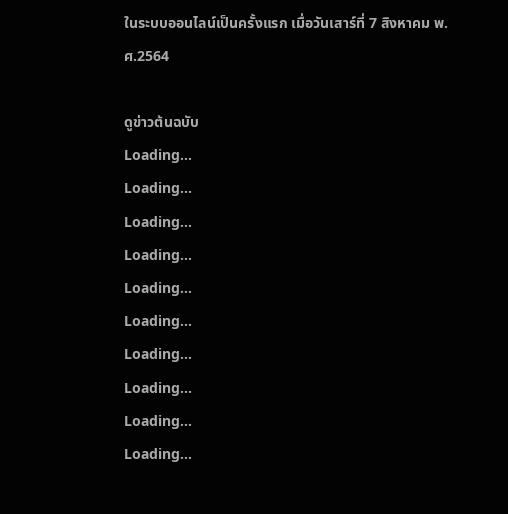ในระบบออนไลน์เป็นครั้งแรก เมื่อวันเสาร์ที่ 7 สิงหาคม พ.ศ.2564

ดูข่าวต้นฉบับ
Loading...
Loading...
Loading...
Loading...
Loading...
Loading...
Loading...
Loading...
Loading...
Loading...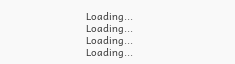Loading...
Loading...
Loading...
Loading...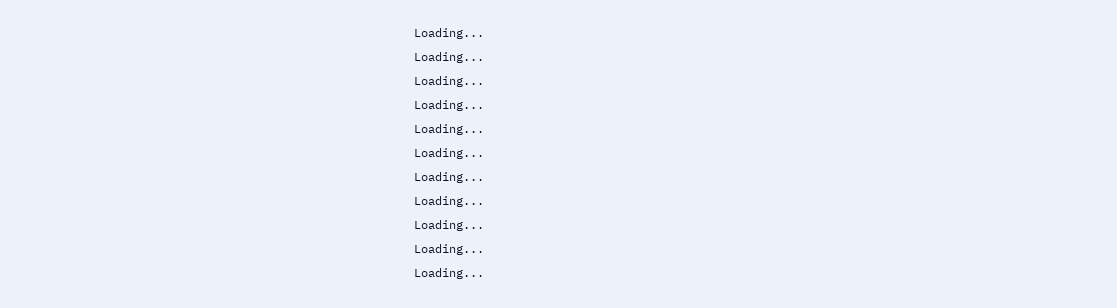Loading...
Loading...
Loading...
Loading...
Loading...
Loading...
Loading...
Loading...
Loading...
Loading...
Loading...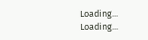Loading...
Loading...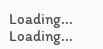Loading...
Loading...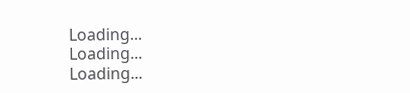Loading...
Loading...
Loading...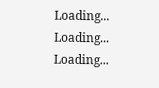Loading...
Loading...
Loading...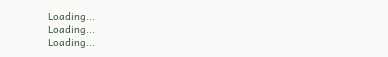Loading...
Loading...
Loading...